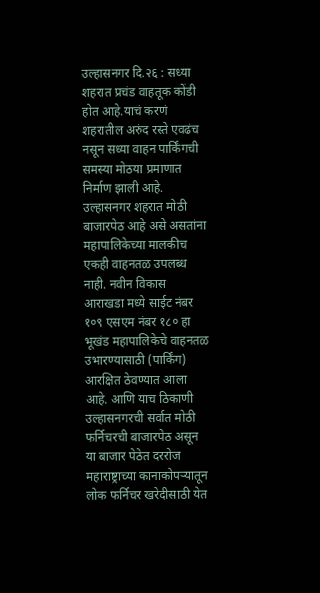उल्हासनगर दि.२६ : सध्या शहरात प्रचंड वाहतूक कोंडी होत आहे.याचं करणं शहरातील अरुंद रस्ते एवढंच नसून सध्या वाहन पार्किंगची समस्या मोठया प्रमाणात निर्माण झाली आहे. उल्हासनगर शहरात मोठी बाजारपेठ आहे असे असतांना महापालिकेच्या मालकीच एकही वाहनतळ उपलब्ध नाही. नवीन विकास आराखडा मध्ये साईट नंबर १०९ एसएम नंबर १८० हा भूखंड महापालिकेचे वाहनतळ उभारण्यासाठी (पार्किंग) आरक्षित ठेवण्यात आला आहे. आणि याच ठिकाणी उल्हासनगरची सर्वात मोठी फर्निचरची बाजारपेठ असून या बाजार पेठेत दररोज महाराष्ट्राच्या कानाकोपऱ्यातून लोक फर्निचर खरेदीसाठी येत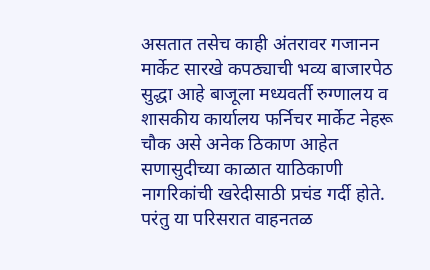असतात तसेच काही अंतरावर गजानन मार्केट सारखे कपठ्याची भव्य बाजारपेठ सुद्धा आहे बाजूला मध्यवर्ती रुग्णालय व शासकीय कार्यालय फर्निचर मार्केट नेहरू चौक असे अनेक ठिकाण आहेत सणासुदीच्या काळात याठिकाणी नागरिकांची खरेदीसाठी प्रचंड गर्दी होते. परंतु या परिसरात वाहनतळ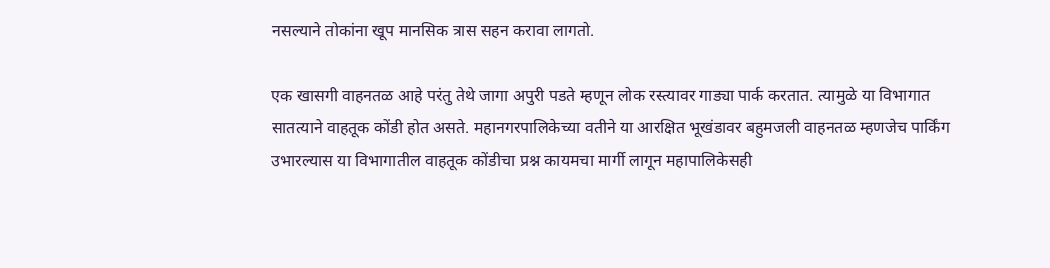नसल्याने तोकांना खूप मानसिक त्रास सहन करावा लागतो.

एक खासगी वाहनतळ आहे परंतु तेथे जागा अपुरी पडते म्हणून लोक रस्त्यावर गाड्या पार्क करतात. त्यामुळे या विभागात सातत्याने वाहतूक कोंडी होत असते. महानगरपालिकेच्या वतीने या आरक्षित भूखंडावर बहुमजली वाहनतळ म्हणजेच पार्किंग उभारल्यास या विभागातील वाहतूक कोंडीचा प्रश्न कायमचा मार्गी लागून महापालिकेसही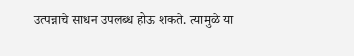उत्पन्नाचे साधन उपलब्ध होऊ शकते. त्यामुळे या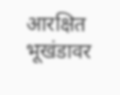आरक्षित भूखंडावर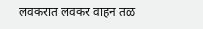लवकरात लवकर वाहन तळ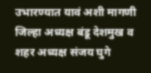उभारण्यात यावं अशी मागणी जिल्हा अध्यक्ष बंडू देशमुख व शहर अध्यक्ष संजय घुगे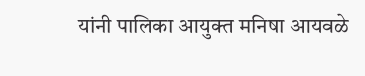यांनी पालिका आयुक्त मनिषा आयवळे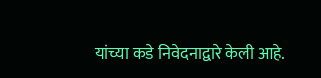यांच्या कडे निवेदनाद्वारे केली आहे.